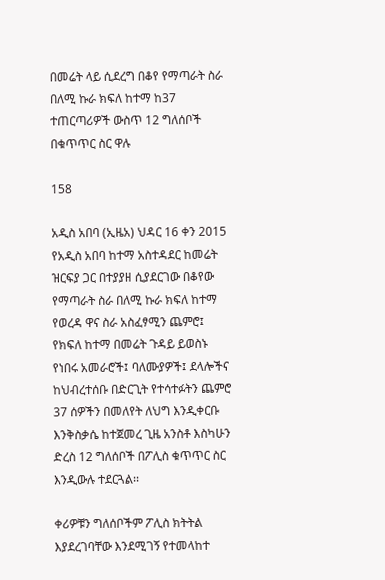በመሬት ላይ ሲደረግ በቆየ የማጣራት ስራ በለሚ ኩራ ክፍለ ከተማ ከ37 ተጠርጣሪዎች ውስጥ 12 ግለሰቦች በቁጥጥር ስር ዋሉ

158

አዲስ አበባ (ኢዜአ) ህዳር 16 ቀን 2015 የአዲስ አበባ ከተማ አስተዳደር ከመሬት ዝርፍያ ጋር በተያያዘ ሲያደርገው በቆየው የማጣራት ስራ በለሚ ኩራ ክፍለ ከተማ የወረዳ ዋና ስራ አስፈፃሚን ጨምሮ፤ የክፍለ ከተማ በመሬት ጉዳይ ይወስኑ የነበሩ አመራሮች፤ ባለሙያዎች፤ ደላሎችና ከህብረተሰቡ በድርጊት የተሳተፉትን ጨምሮ 37 ሰዎችን በመለየት ለህግ እንዲቀርቡ እንቅስቃሴ ከተጀመረ ጊዜ አንስቶ እስካሁን ድረስ 12 ግለሰቦች በፖሊስ ቁጥጥር ስር እንዲውሉ ተደርጓል፡፡

ቀሪዎቹን ግለሰቦችም ፖሊስ ክትትል እያደረገባቸው እንደሚገኝ የተመላከተ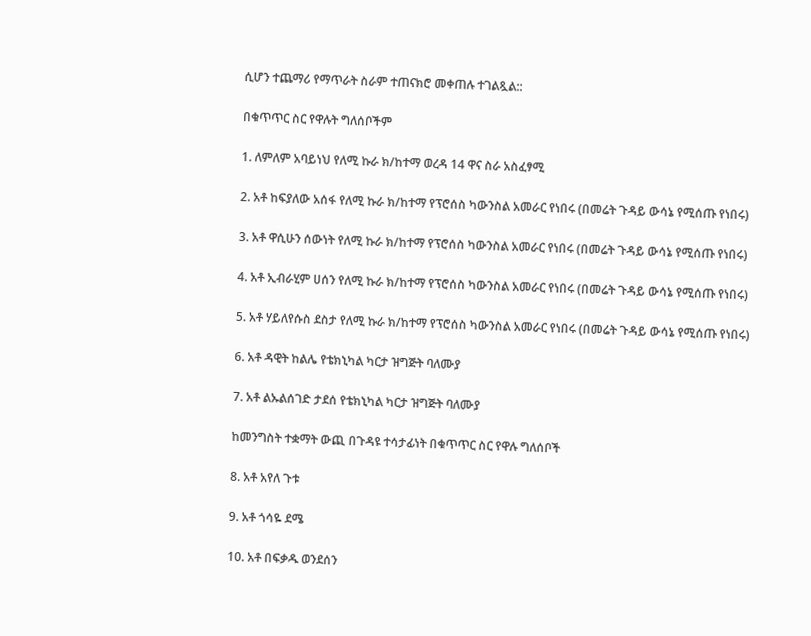ሲሆን ተጨማሪ የማጥራት ስራም ተጠናክሮ መቀጠሉ ተገልጿል::

በቁጥጥር ስር የዋሉት ግለሰቦችም

1. ለምለም አባይነህ የለሚ ኩራ ክ/ከተማ ወረዳ 14 ዋና ስራ አስፈፃሚ

2. አቶ ከፍያለው አሰፋ የለሚ ኩራ ክ/ከተማ የፕሮሰስ ካውንስል አመራር የነበሩ (በመሬት ጉዳይ ውሳኔ የሚሰጡ የነበሩ)

3. አቶ ዋሲሁን ሰውነት የለሚ ኩራ ክ/ከተማ የፕሮሰስ ካውንስል አመራር የነበሩ (በመሬት ጉዳይ ውሳኔ የሚሰጡ የነበሩ)

4. አቶ ኢብራሂም ሀሰን የለሚ ኩራ ክ/ከተማ የፕሮሰስ ካውንስል አመራር የነበሩ (በመሬት ጉዳይ ውሳኔ የሚሰጡ የነበሩ)

5. አቶ ሃይለየሱስ ደስታ የለሚ ኩራ ክ/ከተማ የፕሮሰስ ካውንስል አመራር የነበሩ (በመሬት ጉዳይ ውሳኔ የሚሰጡ የነበሩ)

6. አቶ ዳዊት ከልሌ የቴክኒካል ካርታ ዝግጅት ባለሙያ

7. አቶ ልኡልሰገድ ታደሰ የቴክኒካል ካርታ ዝግጅት ባለሙያ

ከመንግስት ተቋማት ውጪ በጉዳዩ ተሳታፊነት በቁጥጥር ስር የዋሉ ግለሰቦች

8. አቶ አየለ ጉቱ

9. አቶ ጎሳዬ ደሜ

10. አቶ በፍቃዱ ወንደሰን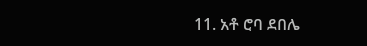11. አቶ ሮባ ደበሌ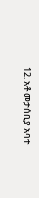12. አቶ መታሰቢያ አባተ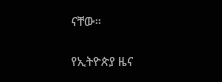ናቸው፡፡

የኢትዮጵያ ዜና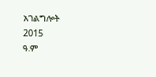አገልግሎት
2015
ዓ.ም